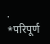. *परिपूर्ण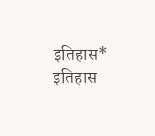इतिहास*
इतिहास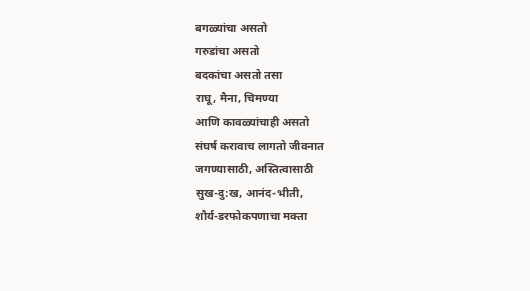बगळ्यांचा असतो
गरुडांचा असतो
बदकांचा असतो तसा
राघू, मैना, चिमण्या
आणि कावळ्यांचाही असतो
संघर्ष करावाच लागतो जीवनात
जगण्यासाठी, अस्तित्वासाठी
सुख-दु:ख, आनंद-भीती,
शौर्य-डरफोकपणाचा मक्ता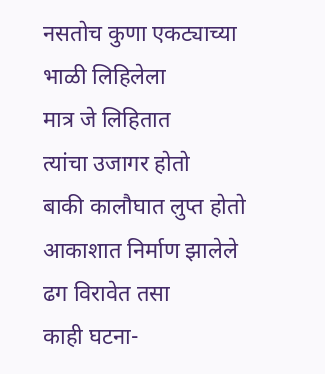नसतोच कुणा एकट्याच्या
भाळी लिहिलेला
मात्र जे लिहितात
त्यांचा उजागर होतो
बाकी कालौघात लुप्त होतो
आकाशात निर्माण झालेले
ढग विरावेत तसा
काही घटना-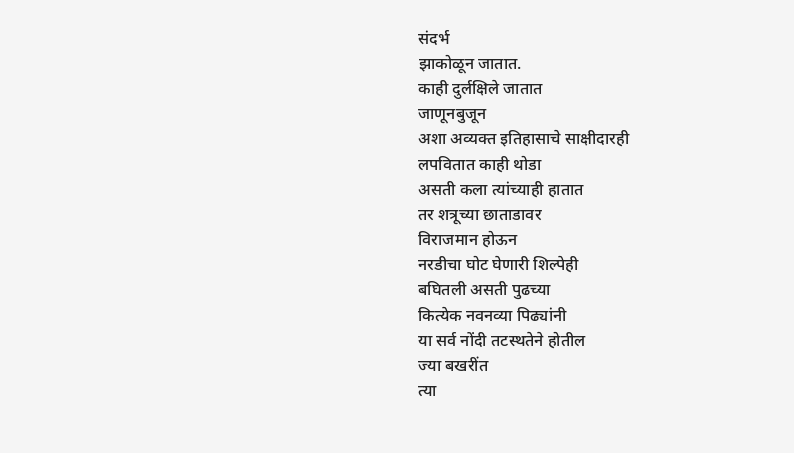संदर्भ
झाकोळून जातात.
काही दुर्लक्षिले जातात
जाणूनबुजून
अशा अव्यक्त इतिहासाचे साक्षीदारही
लपवितात काही थोडा
असती कला त्यांच्याही हातात
तर शत्रूच्या छाताडावर
विराजमान होऊन
नरडीचा घोट घेणारी शिल्पेही
बघितली असती पुढच्या
कित्येक नवनव्या पिढ्यांनी
या सर्व नोंदी तटस्थतेने होतील
ज्या बखरींत
त्या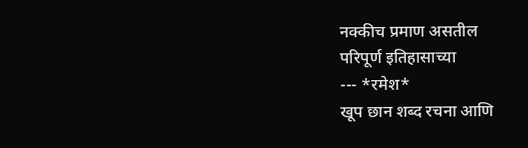नक्कीच प्रमाण असतील
परिपूर्ण इतिहासाच्या
--- *रमेश*
खूप छान शब्द रचना आणि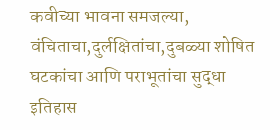कवीच्या भावना समजल्या, वंचिताचा,दुर्लक्षितांचा,दुबळ्या शोषित घटकांचा आणि पराभूतांचा सुद्धा इतिहास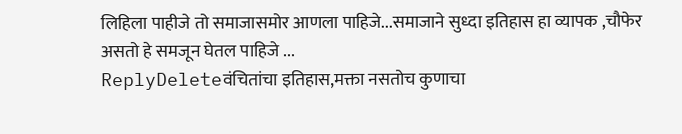लिहिला पाहीजे तो समाजासमोर आणला पाहिजे...समाजाने सुध्दा इतिहास हा व्यापक ,चौफेर असतो हे समजून घेतल पाहिजे ...
ReplyDeleteवंचितांचा इतिहास,मक्ता नसतोच कुणाचा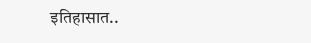इतिहासात..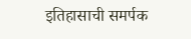इतिहासाची समर्पक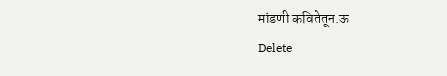मांडणी कवितेतून.ऊ
Delete